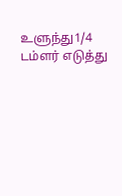உளுந்து1/4 டம்ளர் எடுத்து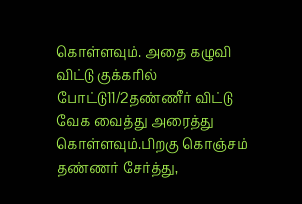கொள்ளவும். அதை கழுவி விட்டு குக்கரில் போட்டு11/2தண்ணீர் விட்டு வேக வைத்து அரைத்து கொள்ளவும்.பிறகு கொஞ்சம் தண்ணர் சேர்த்து,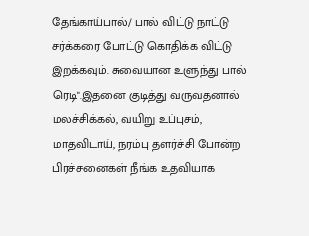தேங்காய்பால்/ பால் விட்டு நாட்டு சர்க்கரை போட்டு கொதிக்க விட்டு இறக்கவும். சுவையான உளுந்து பால் ரெடி".இதனை குடித்து வருவதனால் மலச்சிக்கல், வயிறு உப்புசம், மாதவிடாய், நரம்பு தளர்ச்சி போன்ற பிரச்சனைகள் நீங்க உதவியாக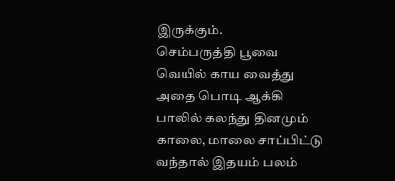இருக்கும்.
செம்பருத்தி பூவை வெயில் காய வைத்து அதை பொடி ஆக்கி பாலில் கலந்து தினமும் காலை, மாலை சாப்பிட்டு வந்தால் இதயம் பலம்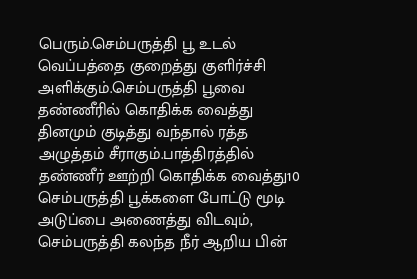பெரும்.செம்பருத்தி பூ உடல் வெப்பத்தை குறைத்து குளிர்ச்சி அளிக்கும்.செம்பருத்தி பூவை தண்ணீரில் கொதிக்க வைத்து தினமும் குடித்து வந்தால் ரத்த அழுத்தம் சீராகும்.பாத்திரத்தில் தண்ணீர் ஊற்றி கொதிக்க வைத்து10 செம்பருத்தி பூக்களை போட்டு மூடி அடுப்பை அணைத்து விடவும், செம்பருத்தி கலந்த நீர் ஆறிய பின்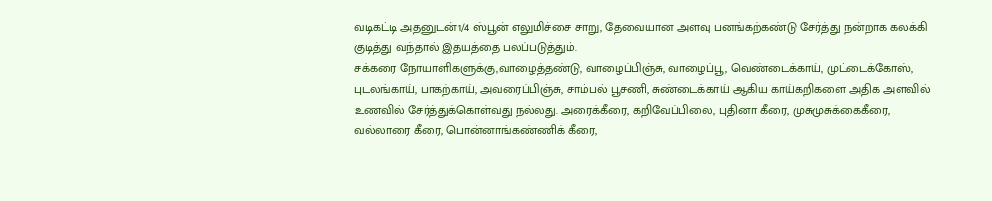வடிகட்டி அதனுடன்1/4 ஸ்பூன் எலுமிச்சை சாறு, தேவையான அளவு பனங்கற்கண்டு சேர்த்து நன்றாக கலக்கி குடித்து வந்தால் இதயத்தை பலப்படுத்தும்.
சக்கரை நோயாளிகளுக்கு,வாழைத்தண்டு, வாழைப்பிஞ்சு, வாழைப்பூ, வெண்டைக்காய், முட்டைக்கோஸ், புடலங்காய், பாகற்காய், அவரைப்பிஞ்சு, சாம்பல் பூசணி, சுண்டைக்காய் ஆகிய காய்கறிகளை அதிக அளவில் உணவில் சேர்த்துக்கொள்வது நல்லது. அரைக்கீரை, கறிவேப்பிலை, புதினா கீரை, முசுமுசுக்கைகீரை, வல்லாரை கீரை, பொன்னாங்கண்ணிக் கீரை,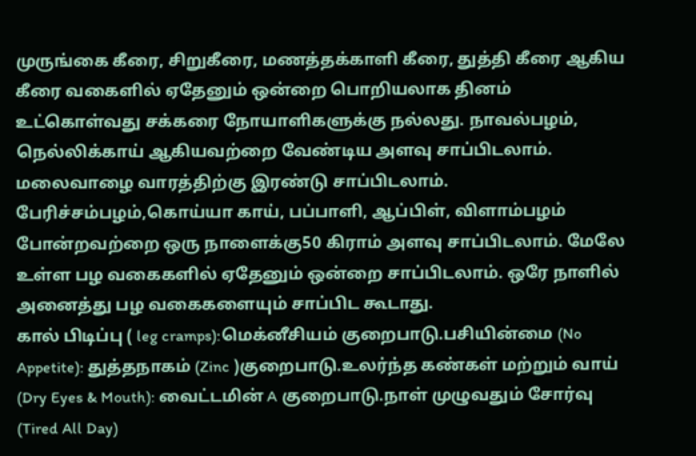முருங்கை கீரை, சிறுகீரை, மணத்தக்காளி கீரை, துத்தி கீரை ஆகிய கீரை வகைளில் ஏதேனும் ஒன்றை பொறியலாக தினம் உட்கொள்வது சக்கரை நோயாளிகளுக்கு நல்லது. நாவல்பழம், நெல்லிக்காய் ஆகியவற்றை வேண்டிய அளவு சாப்பிடலாம். மலைவாழை வாரத்திற்கு இரண்டு சாப்பிடலாம். பேரிச்சம்பழம்,கொய்யா காய், பப்பாளி, ஆப்பிள், விளாம்பழம் போன்றவற்றை ஒரு நாளைக்கு50 கிராம் அளவு சாப்பிடலாம். மேலே உள்ள பழ வகைகளில் ஏதேனும் ஒன்றை சாப்பிடலாம். ஒரே நாளில் அனைத்து பழ வகைகளையும் சாப்பிட கூடாது.
கால் பிடிப்பு ( leg cramps):மெக்னீசியம் குறைபாடு.பசியின்மை (No Appetite): துத்தநாகம் (Zinc )குறைபாடு.உலர்ந்த கண்கள் மற்றும் வாய் (Dry Eyes & Mouth): வைட்டமின் A குறைபாடு.நாள் முழுவதும் சோர்வு (Tired All Day)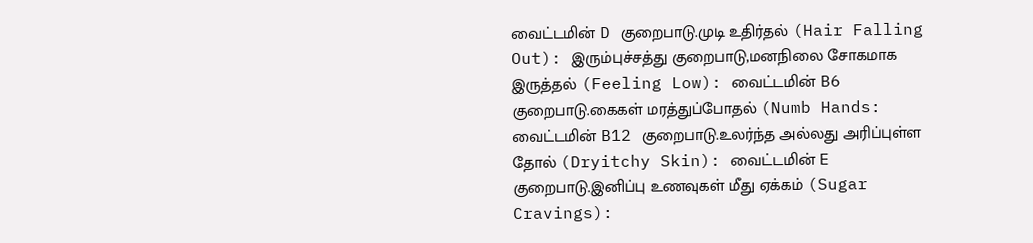வைட்டமின் D குறைபாடு.முடி உதிர்தல் (Hair Falling Out): இரும்புச்சத்து குறைபாடு,மனநிலை சோகமாக இருத்தல் (Feeling Low): வைட்டமின் B6 குறைபாடு.கைகள் மரத்துப்போதல் (Numb Hands: வைட்டமின் B12 குறைபாடு.உலர்ந்த அல்லது அரிப்புள்ள தோல் (Dryitchy Skin): வைட்டமின் E குறைபாடு.இனிப்பு உணவுகள் மீது ஏக்கம் (Sugar Cravings):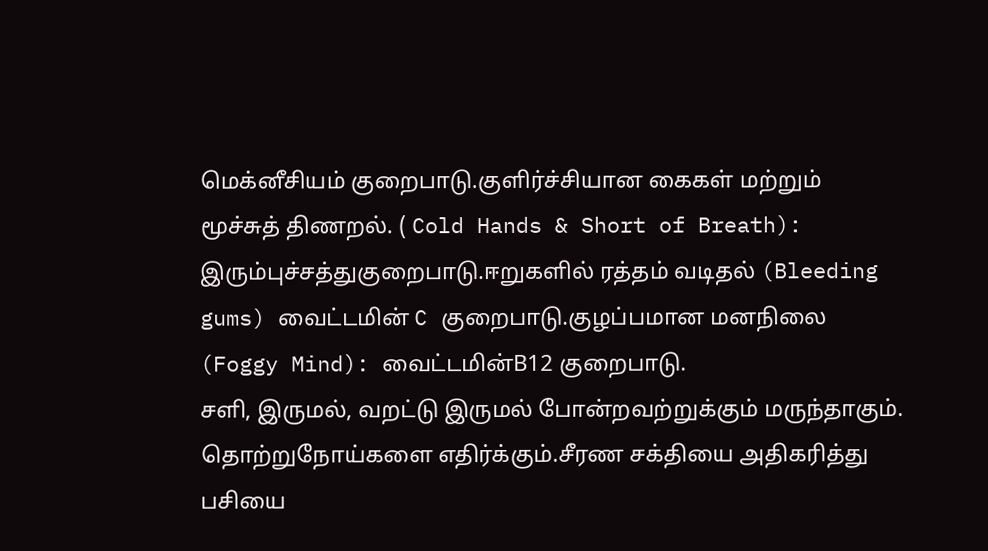மெக்னீசியம் குறைபாடு.குளிர்ச்சியான கைகள் மற்றும் மூச்சுத் திணறல். ( Cold Hands & Short of Breath): இரும்புச்சத்துகுறைபாடு.ஈறுகளில் ரத்தம் வடிதல் (Bleeding gums) வைட்டமின் C குறைபாடு.குழப்பமான மனநிலை (Foggy Mind): வைட்டமின்B12 குறைபாடு.
சளி, இருமல், வறட்டு இருமல் போன்றவற்றுக்கும் மருந்தாகும். தொற்றுநோய்களை எதிர்க்கும்.சீரண சக்தியை அதிகரித்து பசியை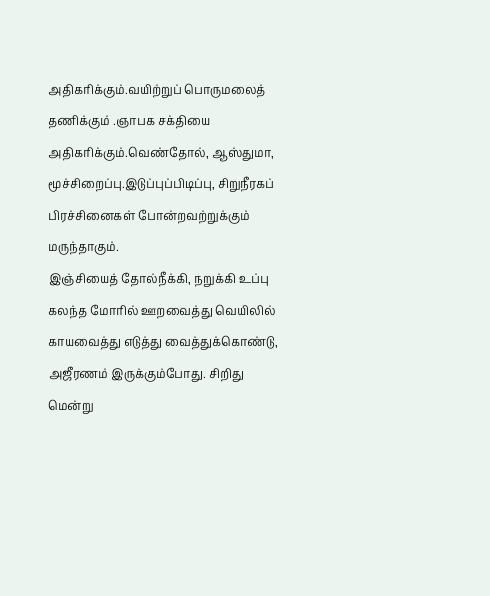அதிகரிக்கும்.வயிற்றுப் பொருமலைத் தணிக்கும் .ஞாபக சக்தியை அதிகரிக்கும்.வெண்தோல், ஆஸ்துமா, மூச்சிறைப்பு.இடுப்புப்பிடிப்பு, சிறுநீரகப் பிரச்சினைகள் போன்றவற்றுக்கும் மருந்தாகும்.
இஞ்சியைத் தோல்நீக்கி, நறுக்கி உப்பு கலந்த மோரில் ஊறவைத்து வெயிலில் காயவைத்து எடுத்து வைத்துக்கொண்டு, அஜீரணம் இருக்கும்போது. சிறிது மென்று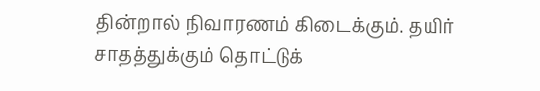தின்றால் நிவாரணம் கிடைக்கும். தயிர் சாதத்துக்கும் தொட்டுக்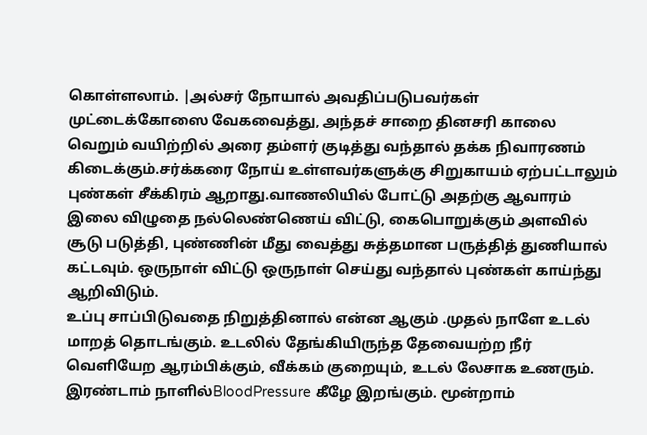கொள்ளலாம். |அல்சர் நோயால் அவதிப்படுபவர்கள் முட்டைக்கோஸை வேகவைத்து, அந்தச் சாறை தினசரி காலை வெறும் வயிற்றில் அரை தம்ளர் குடித்து வந்தால் தக்க நிவாரணம் கிடைக்கும்.சர்க்கரை நோய் உள்ளவர்களுக்கு சிறுகாயம் ஏற்பட்டாலும் புண்கள் சீக்கிரம் ஆறாது.வாணலியில் போட்டு அதற்கு ஆவாரம் இலை விழுதை நல்லெண்ணெய் விட்டு, கைபொறுக்கும் அளவில் சூடு படுத்தி, புண்ணின் மீது வைத்து சுத்தமான பருத்தித் துணியால் கட்டவும். ஒருநாள் விட்டு ஒருநாள் செய்து வந்தால் புண்கள் காய்ந்து ஆறிவிடும்.
உப்பு சாப்பிடுவதை நிறுத்தினால் என்ன ஆகும் .முதல் நாளே உடல் மாறத் தொடங்கும். உடலில் தேங்கியிருந்த தேவையற்ற நீர் வெளியேற ஆரம்பிக்கும், வீக்கம் குறையும், உடல் லேசாக உணரும். இரண்டாம் நாளில்BloodPressure கீழே இறங்கும். மூன்றாம்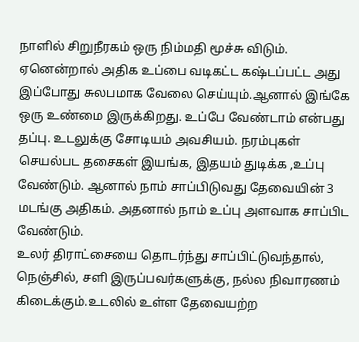நாளில் சிறுநீரகம் ஒரு நிம்மதி மூச்சு விடும். ஏனென்றால் அதிக உப்பை வடிகட்ட கஷ்டப்பட்ட அது இப்போது சுலபமாக வேலை செய்யும்.ஆனால் இங்கே ஒரு உண்மை இருக்கிறது. உப்பே வேண்டாம் என்பது தப்பு. உடலுக்கு சோடியம் அவசியம். நரம்புகள் செயல்பட தசைகள் இயங்க, இதயம் துடிக்க ,உப்பு வேண்டும். ஆனால் நாம் சாப்பிடுவது தேவையின் 3 மடங்கு அதிகம். அதனால் நாம் உப்பு அளவாக சாப்பிட வேண்டும்.
உலர் திராட்சையை தொடர்ந்து சாப்பிட்டுவந்தால், நெஞ்சில், சளி இருப்பவர்களுக்கு, நல்ல நிவாரணம் கிடைக்கும்.உடலில் உள்ள தேவையற்ற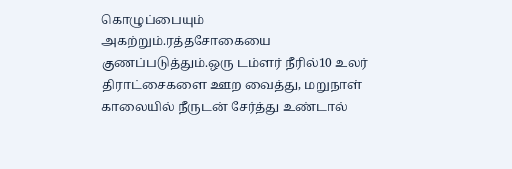கொழுப்பையும் அகற்றும்.ரத்தசோகையை குணப்படுத்தும்.ஒரு டம்ளர் நீரில்10 உலர் திராட்சைகளை ஊற வைத்து, மறுநாள் காலையில் நீருடன் சேர்த்து உண்டால்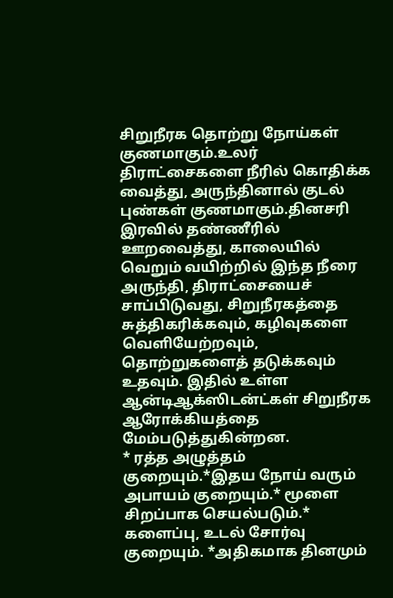சிறுநீரக தொற்று நோய்கள் குணமாகும்.உலர் திராட்சைகளை நீரில் கொதிக்க வைத்து, அருந்தினால் குடல் புண்கள் குணமாகும்.தினசரி இரவில் தண்ணீரில் ஊறவைத்து, காலையில் வெறும் வயிற்றில் இந்த நீரை அருந்தி, திராட்சையைச் சாப்பிடுவது, சிறுநீரகத்தை சுத்திகரிக்கவும், கழிவுகளை வெளியேற்றவும், தொற்றுகளைத் தடுக்கவும் உதவும். இதில் உள்ள ஆன்டிஆக்ஸிடன்ட்கள் சிறுநீரக ஆரோக்கியத்தை மேம்படுத்துகின்றன.
* ரத்த அழுத்தம் குறையும்.*இதய நோய் வரும் அபாயம் குறையும்.* மூளை சிறப்பாக செயல்படும்.* களைப்பு, உடல் சோர்வு குறையும். *அதிகமாக தினமும்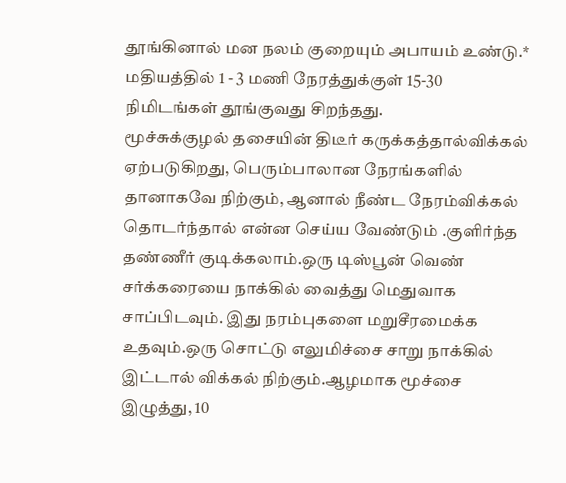தூங்கினால் மன நலம் குறையும் அபாயம் உண்டு.* மதியத்தில் 1 - 3 மணி நேரத்துக்குள் 15-30 நிமிடங்கள் தூங்குவது சிறந்தது.
மூச்சுக்குழல் தசையின் திடீர் கருக்கத்தால்விக்கல் ஏற்படுகிறது, பெரும்பாலான நேரங்களில் தானாகவே நிற்கும், ஆனால் நீண்ட நேரம்விக்கல் தொடர்ந்தால் என்ன செய்ய வேண்டும் .குளிர்ந்த தண்ணீர் குடிக்கலாம்.ஒரு டிஸ்பூன் வெண் சர்க்கரையை நாக்கில் வைத்து மெதுவாக சாப்பிடவும். இது நரம்புகளை மறுசீரமைக்க உதவும்.ஒரு சொட்டு எலுமிச்சை சாறு நாக்கில் இட்டால் விக்கல் நிற்கும்.ஆழமாக மூச்சை இழுத்து, 10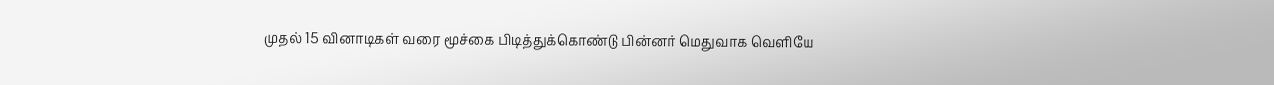முதல் 15 வினாடிகள் வரை மூச்கை பிடித்துக்கொண்டு பின்னர் மெதுவாக வெளியே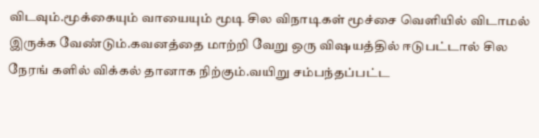விடவும்.மூக்கையும் வாயையும் மூடி சில விநாடிகள் மூச்சை வெளியில் விடாமல் இருக்க வேண்டும்.கவனத்தை மாற்றி வேறு ஒரு விஷயத்தில் ஈடுபட்டால் சில நேரங் களில் விக்கல் தானாக நிற்கும்.வயிறு சம்பந்தப்பட்ட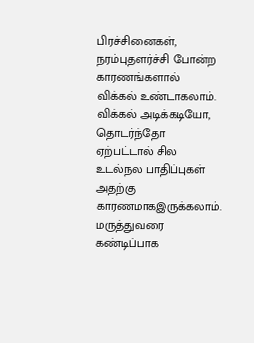பிரச்சினைகள், நரம்புதளர்ச்சி போன்ற காரணங்களால் விக்கல் உண்டாகலாம். விக்கல் அடிக்கடியோ, தொடர்ந்தோ ஏற்பட்டால் சில உடல்நல பாதிப்புகள் அதற்கு காரணமாகஇருக்கலாம். மருத்துவரை கண்டிப்பாக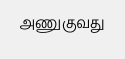அணுகுவது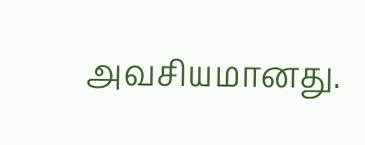அவசியமானது.